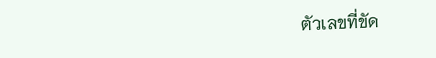ตัวเลขที่ขัด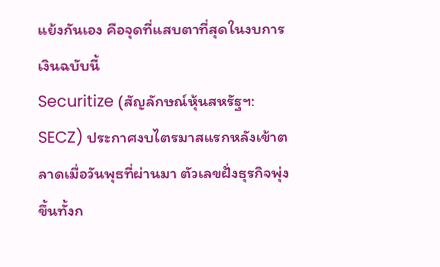แย้งกันเอง คือจุดที่แสบตาที่สุดในงบการเงินฉบับนี้
Securitize (สัญลักษณ์หุ้นสหรัฐฯ: SECZ) ประกาศงบไตรมาสแรกหลังเข้าตลาดเมื่อวันพุธที่ผ่านมา ตัวเลขฝั่งธุรกิจพุ่งขึ้นทั้งก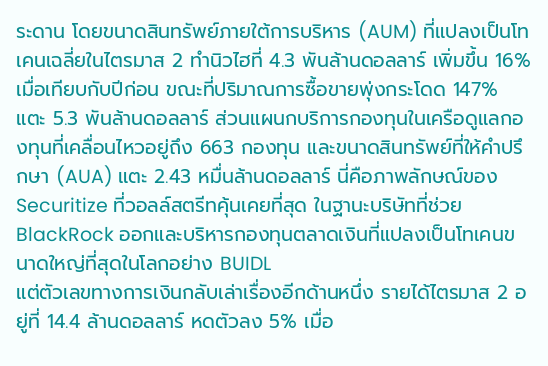ระดาน โดยขนาดสินทรัพย์ภายใต้การบริหาร (AUM) ที่แปลงเป็นโทเคนเฉลี่ยในไตรมาส 2 ทำนิวไฮที่ 4.3 พันล้านดอลลาร์ เพิ่มขึ้น 16% เมื่อเทียบกับปีก่อน ขณะที่ปริมาณการซื้อขายพุ่งกระโดด 147% แตะ 5.3 พันล้านดอลลาร์ ส่วนแผนกบริการกองทุนในเครือดูแลกองทุนที่เคลื่อนไหวอยู่ถึง 663 กองทุน และขนาดสินทรัพย์ที่ให้คำปรึกษา (AUA) แตะ 2.43 หมื่นล้านดอลลาร์ นี่คือภาพลักษณ์ของ Securitize ที่วอลล์สตรีทคุ้นเคยที่สุด ในฐานะบริษัทที่ช่วย BlackRock ออกและบริหารกองทุนตลาดเงินที่แปลงเป็นโทเคนขนาดใหญ่ที่สุดในโลกอย่าง BUIDL
แต่ตัวเลขทางการเงินกลับเล่าเรื่องอีกด้านหนึ่ง รายได้ไตรมาส 2 อยู่ที่ 14.4 ล้านดอลลาร์ หดตัวลง 5% เมื่อ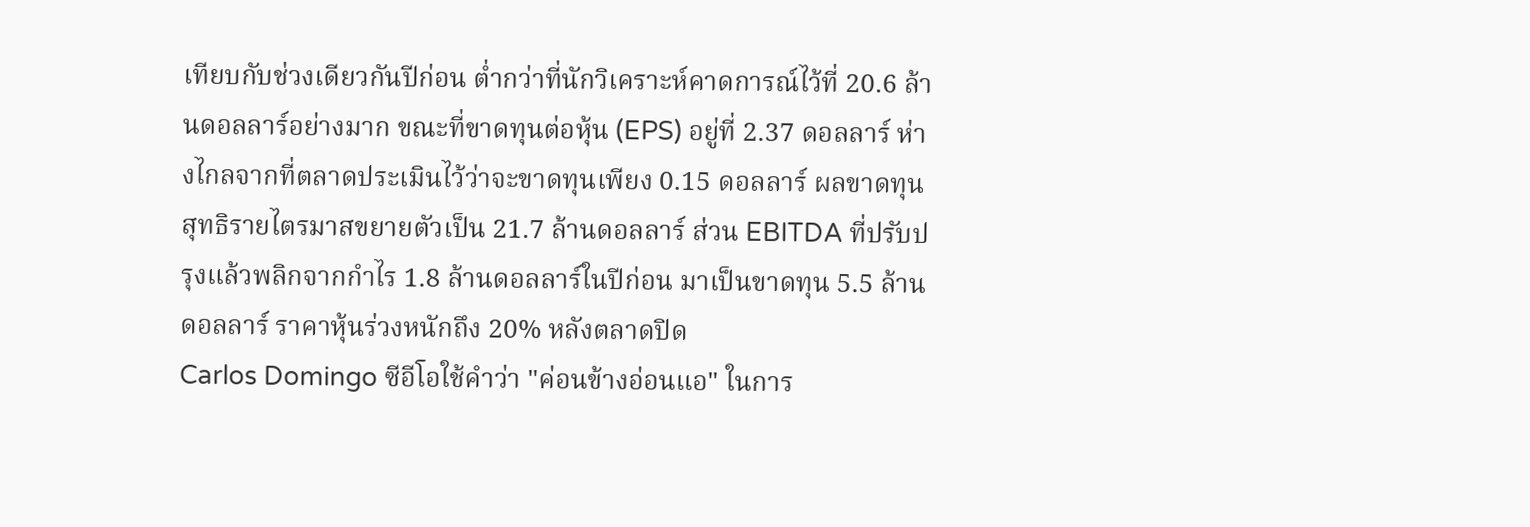เทียบกับช่วงเดียวกันปีก่อน ต่ำกว่าที่นักวิเคราะห์คาดการณ์ไว้ที่ 20.6 ล้านดอลลาร์อย่างมาก ขณะที่ขาดทุนต่อหุ้น (EPS) อยู่ที่ 2.37 ดอลลาร์ ห่างไกลจากที่ตลาดประเมินไว้ว่าจะขาดทุนเพียง 0.15 ดอลลาร์ ผลขาดทุนสุทธิรายไตรมาสขยายตัวเป็น 21.7 ล้านดอลลาร์ ส่วน EBITDA ที่ปรับปรุงแล้วพลิกจากกำไร 1.8 ล้านดอลลาร์ในปีก่อน มาเป็นขาดทุน 5.5 ล้านดอลลาร์ ราคาหุ้นร่วงหนักถึง 20% หลังตลาดปิด
Carlos Domingo ซีอีโอใช้คำว่า "ค่อนข้างอ่อนแอ" ในการ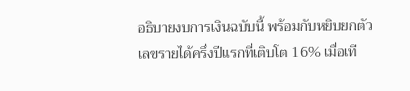อธิบายงบการเงินฉบับนี้ พร้อมกับหยิบยกตัวเลขรายได้ครึ่งปีแรกที่เติบโต 16% เมื่อเที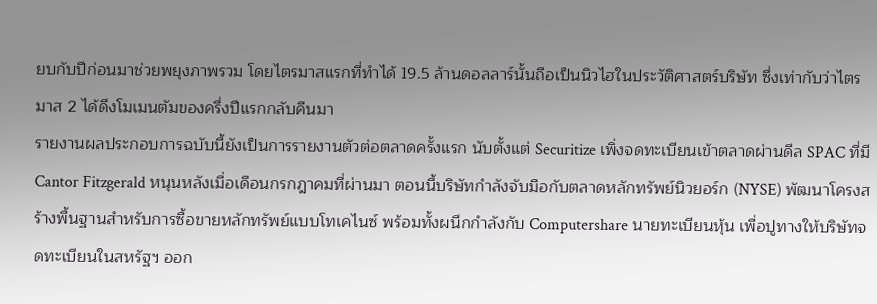ยบกับปีก่อนมาช่วยพยุงภาพรวม โดยไตรมาสแรกที่ทำได้ 19.5 ล้านดอลลาร์นั้นถือเป็นนิวไฮในประวัติศาสตร์บริษัท ซึ่งเท่ากับว่าไตรมาส 2 ได้ดึงโมเมนตัมของครึ่งปีแรกกลับคืนมา
รายงานผลประกอบการฉบับนี้ยังเป็นการรายงานตัวต่อตลาดครั้งแรก นับตั้งแต่ Securitize เพิ่งจดทะเบียนเข้าตลาดผ่านดีล SPAC ที่มี Cantor Fitzgerald หนุนหลังเมื่อเดือนกรกฎาคมที่ผ่านมา ตอนนี้บริษัทกำลังจับมือกับตลาดหลักทรัพย์นิวยอร์ก (NYSE) พัฒนาโครงสร้างพื้นฐานสำหรับการซื้อขายหลักทรัพย์แบบโทเคไนซ์ พร้อมทั้งผนึกกำลังกับ Computershare นายทะเบียนหุ้น เพื่อปูทางให้บริษัทจดทะเบียนในสหรัฐฯ ออก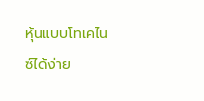หุ้นแบบโทเคไนซ์ได้ง่าย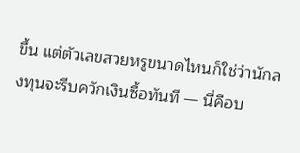ขึ้น แต่ตัวเลขสวยหรูขนาดไหนก็ใช่ว่านักลงทุนจะรีบควักเงินซื้อทันที — นี่คือบ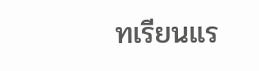ทเรียนแร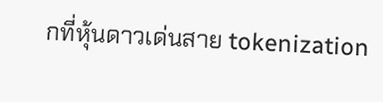กที่หุ้นดาวเด่นสาย tokenization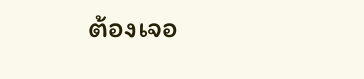ต้องเจอ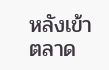หลังเข้าตลาด